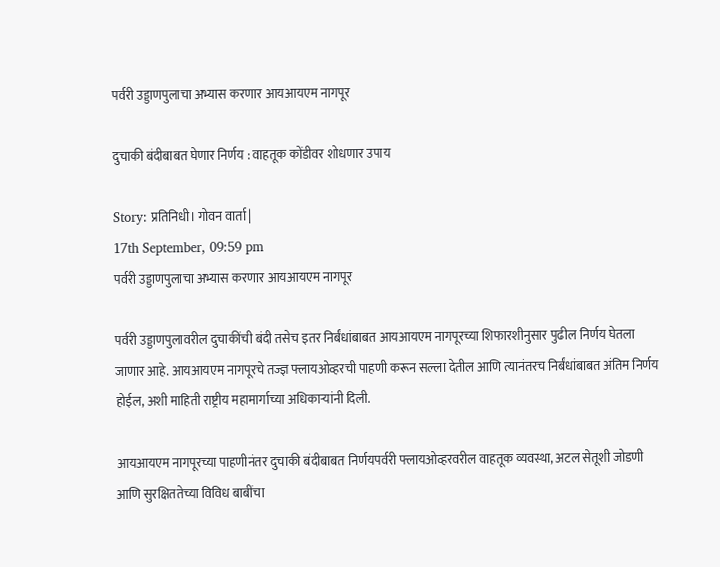पर्वरी उड्डाणपुलाचा अभ्यास करणार आयआयएम नागपूर

दुचाकी बंदीबाबत घेणार निर्णय : वाहतूक कोंडीवर शोधणार उपाय

Story: प्रतिनिधी। गोवन वार्ता |
17th September, 09:59 pm
पर्वरी उड्डाणपुलाचा अभ्यास करणार आयआयएम नागपूर

पर्वरी उड्डाणपुलावरील दुचाकींची बंदी तसेच इतर निर्बंधांबाबत आयआयएम नागपूरच्या शिफारशीनुसार पुढील निर्णय घेतला जाणार आहे. आयआयएम नागपूरचे तज्ज्ञ फ्लायओव्हरची पाहणी करून सल्ला देतील आणि त्यानंतरच निर्बंधांबाबत अंतिम निर्णय होईल, अशी माहिती राष्ट्रीय महामार्गाच्या अधिकाऱ्यांनी दिली.

आयआयएम नागपूरच्या पाहणीनंतर दुचाकी बंदीबाबत निर्णयपर्वरी फ्लायओव्हरवरील वाहतूक व्यवस्था, अटल सेतूशी जोडणी आणि सुरक्षिततेच्या विविध बाबींचा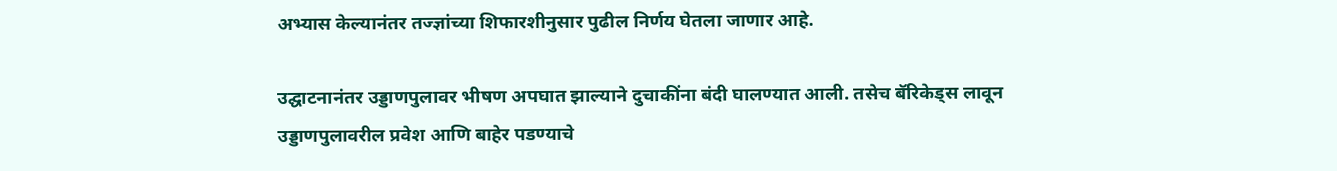अभ्यास केल्यानंतर तज्ज्ञांच्या शिफारशीनुसार पुढील निर्णय घेतला जाणार आहे.

उद्घाटनानंतर उड्डाणपुलावर भीषण अपघात झाल्याने दुचाकींना बंदी घालण्यात आली. तसेच बॅरिकेड्स लावून उड्डाणपुलावरील प्रवेश आणि बाहेर पडण्याचे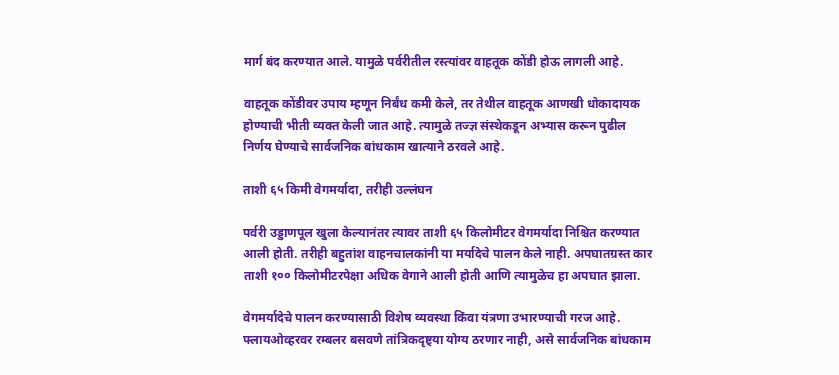मार्ग बंद करण्यात आले. यामुळे पर्वरीतील रस्त्यांवर वाहतूक कोंडी होऊ लागली आहे.

वाहतूक कोंडीवर उपाय म्हणून निर्बंध कमी केले, तर तेथील वाहतूक आणखी धोकादायक होण्याची भीती व्यक्त केली जात आहे. त्यामुळे तज्ज्ञ संस्थेकडून अभ्यास करून पुढील निर्णय घेण्याचे सार्वजनिक बांधकाम खात्याने ठरवले आहे.

ताशी ६५ किमी वेगमर्यादा, तरीही उल्लंघन

पर्वरी उड्डाणपूल खुला केल्यानंतर त्यावर ताशी ६५ किलोमीटर वेगमर्यादा निश्चित करण्यात आली होती. तरीही बहुतांश वाहनचालकांनी या मर्यादेचे पालन केले नाही. अपघातग्रस्त कार ताशी १०० किलोमीटरपेक्षा अधिक वेगाने आली होती आणि त्यामुळेच हा अपघात झाला.

वेगमर्यादेचे पालन करण्यासाठी विशेष व्यवस्था किंवा यंत्रणा उभारण्याची गरज आहे. फ्लायओव्हरवर रम्बलर बसवणे तांत्रिकदृष्ट्या योग्य ठरणार नाही, असे सार्वजनिक बांधकाम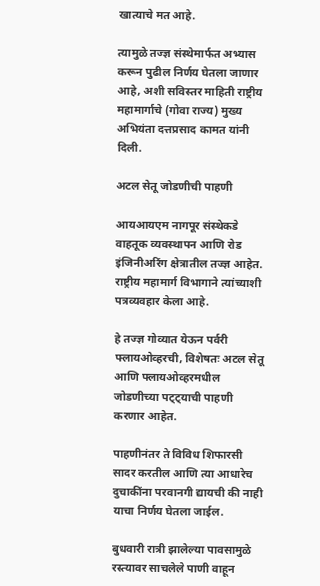खात्याचे मत आहे.

त्यामुळे तज्ज्ञ संस्थेमार्फत अभ्यास करून पुढील निर्णय घेतला जाणार आहे, अशी सविस्तर माहिती राष्ट्रीय महामार्गाचे (गोवा राज्य) मुख्य अभियंता दत्तप्रसाद कामत यांनी दिली.

अटल सेतू जोडणीची पाहणी

आयआयएम नागपूर संस्थेकडे वाहतूक व्यवस्थापन आणि रोड इंजिनीअरिंग क्षेत्रातील तज्ज्ञ आहेत. राष्ट्रीय महामार्ग विभागाने त्यांच्याशी पत्रव्यवहार केला आहे.

हे तज्ज्ञ गोव्यात येऊन पर्वरी फ्लायओव्हरची, विशेषतः अटल सेतू आणि फ्लायओव्हरमधील जोडणीच्या पट्ट्याची पाहणी करणार आहेत.

पाहणीनंतर ते विविध शिफारसी सादर करतील आणि त्या आधारेच दुचाकींना परवानगी द्यायची की नाही याचा निर्णय घेतला जाईल.

बुधवारी रात्री झालेल्या पावसामुळे रस्त्यावर साचलेले पाणी वाहून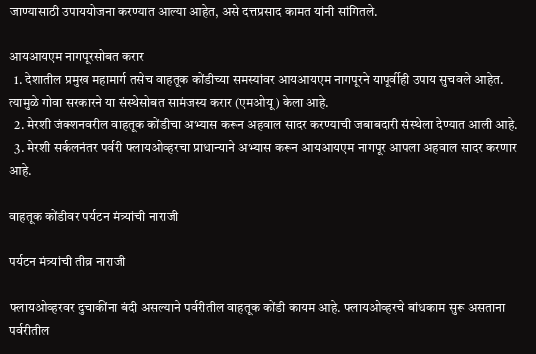जाण्यासाठी उपाययोजना करण्यात आल्या आहेत, असे दत्तप्रसाद कामत यांनी सांगितले.

आयआयएम नागपूरसोबत करार
  1. देशातील प्रमुख महामार्ग तसेच वाहतूक कोंडीच्या समस्यांवर आयआयएम नागपूरने यापूर्वीही उपाय सुचवले आहेत. त्यामुळे गोवा सरकारने या संस्थेसोबत सामंजस्य करार (एमओयू) केला आहे.
  2. मेरशी जंक्शनवरील वाहतूक कोंडीचा अभ्यास करून अहवाल सादर करण्याची जबाबदारी संस्थेला देण्यात आली आहे.
  3. मेरशी सर्कलनंतर पर्वरी फ्लायओव्हरचा प्राधान्याने अभ्यास करून आयआयएम नागपूर आपला अहवाल सादर करणार आहे.

वाहतूक कोंडीवर पर्यटन मंत्र्यांची नाराजी

पर्यटन मंत्र्यांची तीव्र नाराजी

फ्लायओव्हरवर दुचाकींना बंदी असल्याने पर्वरीतील वाहतूक कोंडी कायम आहे. फ्लायओव्हरचे बांधकाम सुरू असताना पर्वरीतील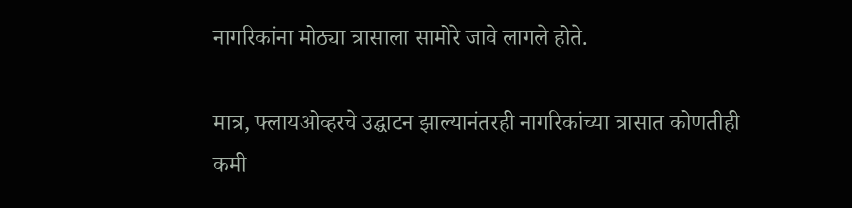नागरिकांना मोठ्या त्रासाला सामोरे जावे लागले होते.

मात्र, फ्लायओव्हरचे उद्घाटन झाल्यानंतरही नागरिकांच्या त्रासात कोणतीही कमी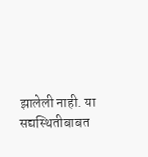झालेली नाही. या सद्यस्थितीबाबत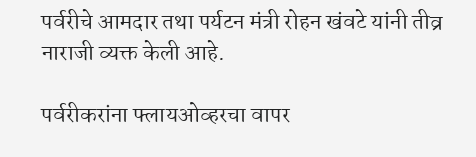पर्वरीचे आमदार तथा पर्यटन मंत्री रोहन खंवटे यांनी तीव्र नाराजी व्यक्त केली आहे.

पर्वरीकरांना फ्लायओव्हरचा वापर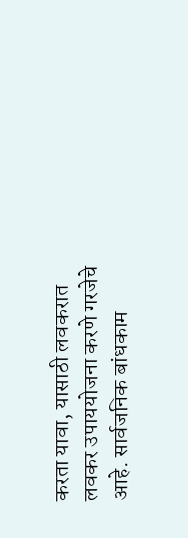करता यावा, यासाठी लवकरात लवकर उपाययोजना करणे गरजेचे आहे. सार्वजनिक बांधकाम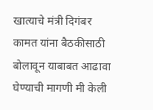खात्याचे मंत्री दिगंबर कामत यांना बैठकीसाठी बोलावून याबाबत आढावा घेण्याची मागणी मी केली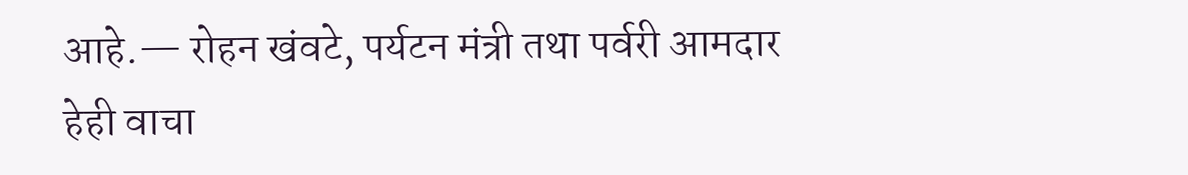आहे.— रोहन खंवटे, पर्यटन मंत्री तथा पर्वरी आमदार
हेही वाचा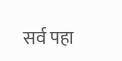सर्व पहा